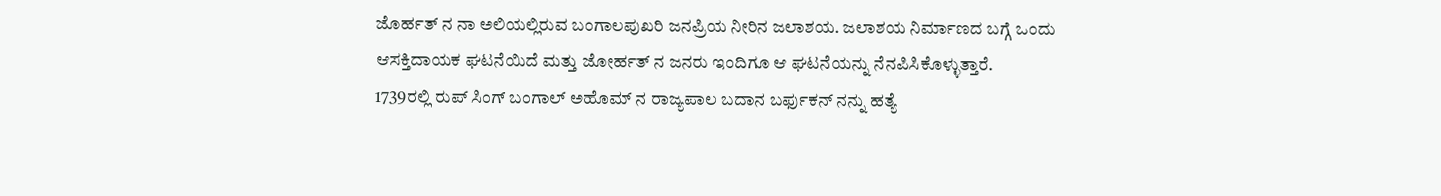ಜೊರ್ಹತ್ ನ ನಾ ಅಲಿಯಲ್ಲಿರುವ ಬಂಗಾಲಪುಖರಿ ಜನಪ್ರಿಯ ನೀರಿನ ಜಲಾಶಯ. ಜಲಾಶಯ ನಿರ್ಮಾಣದ ಬಗ್ಗೆ ಒಂದು ಆಸಕ್ತಿದಾಯಕ ಘಟನೆಯಿದೆ ಮತ್ತು ಜೋರ್ಹತ್ ನ ಜನರು ಇಂದಿಗೂ ಆ ಘಟನೆಯನ್ನು ನೆನಪಿಸಿಕೊಳ್ಳುತ್ತಾರೆ.
1739ರಲ್ಲಿ ರುಪ್ ಸಿಂಗ್ ಬಂಗಾಲ್ ಅಹೊಮ್ ನ ರಾಜ್ಯಪಾಲ ಬದಾನ ಬರ್ಫುಕನ್ ನನ್ನು ಹತ್ಯೆ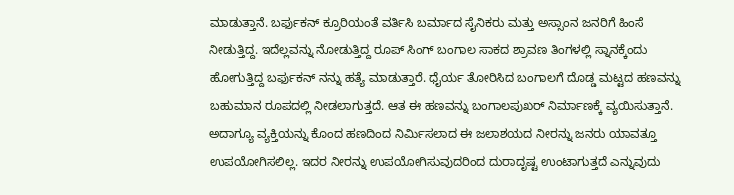ಮಾಡುತ್ತಾನೆ. ಬರ್ಫುಕನ್ ಕ್ರೂರಿಯಂತೆ ವರ್ತಿಸಿ ಬರ್ಮಾದ ಸೈನಿಕರು ಮತ್ತು ಅಸ್ಸಾಂನ ಜನರಿಗೆ ಹಿಂಸೆ ನೀಡುತ್ತಿದ್ದ. ಇದೆಲ್ಲವನ್ನು ನೋಡುತ್ತಿದ್ದ ರೂಪ್ ಸಿಂಗ್ ಬಂಗಾಲ ಸಾಕದ ಶ್ರಾವಣ ತಿಂಗಳಲ್ಲಿ ಸ್ನಾನಕ್ಕೆಂದು ಹೋಗುತ್ತಿದ್ದ ಬರ್ಫುಕನ್ ನನ್ನು ಹತ್ಯೆ ಮಾಡುತ್ತಾರೆ. ಧೈರ್ಯ ತೋರಿಸಿದ ಬಂಗಾಲಗೆ ದೊಡ್ಡ ಮಟ್ಟದ ಹಣವನ್ನು ಬಹುಮಾನ ರೂಪದಲ್ಲಿ ನೀಡಲಾಗುತ್ತದೆ. ಆತ ಈ ಹಣವನ್ನು ಬಂಗಾಲಪುಖರ್ ನಿರ್ಮಾಣಕ್ಕೆ ವ್ಯಯಿಸುತ್ತಾನೆ.
ಅದಾಗ್ಯೂ ವ್ಯಕ್ತಿಯನ್ನು ಕೊಂದ ಹಣದಿಂದ ನಿರ್ಮಿಸಲಾದ ಈ ಜಲಾಶಯದ ನೀರನ್ನು ಜನರು ಯಾವತ್ತೂ ಉಪಯೋಗಿಸಲಿಲ್ಲ. ಇದರ ನೀರನ್ನು ಉಪಯೋಗಿಸುವುದರಿಂದ ದುರಾದೃಷ್ಟ ಉಂಟಾಗುತ್ತದೆ ಎನ್ನುವುದು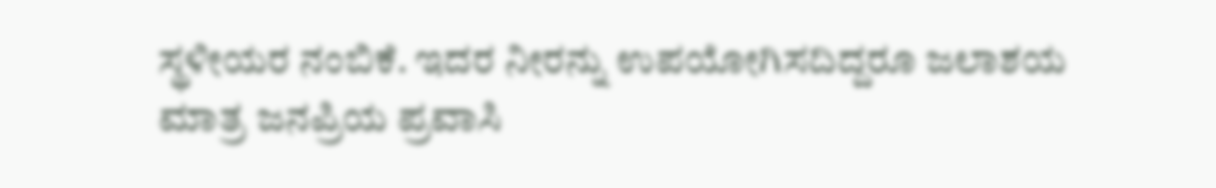ಸ್ಥಳೀಯರ ನಂಬಿಕೆ. ಇದರ ನೀರನ್ನು ಉಪಯೋಗಿಸದಿದ್ದರೂ ಜಲಾಶಯ ಮಾತ್ರ ಜನಪ್ರಿಯ ಪ್ರವಾಸಿ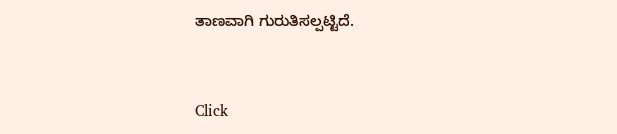ತಾಣವಾಗಿ ಗುರುತಿಸಲ್ಪಟ್ಟಿದೆ.


Click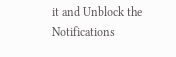it and Unblock the Notifications